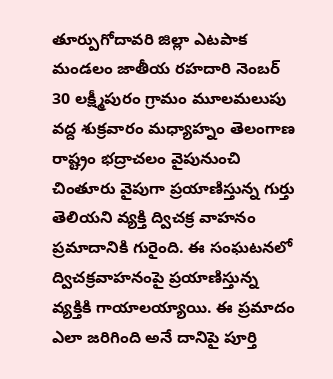తూర్పుగోదావరి జిల్లా ఎటపాక మండలం జాతీయ రహదారి నెంబర్ 30 లక్ష్మీపురం గ్రామం మూలమలుపు వద్ద శుక్రవారం మధ్యాహ్నం తెలంగాణ రాష్ట్రం భద్రాచలం వైపునుంచి చింతూరు వైపుగా ప్రయాణిస్తున్న గుర్తు తెలియని వ్యక్తి ద్విచక్ర వాహనం ప్రమాదానికి గురైంది. ఈ సంఘటనలో ద్విచక్రవాహనంపై ప్రయాణిస్తున్న వ్యక్తికి గాయాలయ్యాయి. ఈ ప్రమాదం ఎలా జరిగింది అనే దానిపై పూర్తి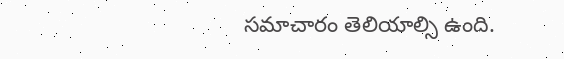సమాచారం తెలియాల్సి ఉంది.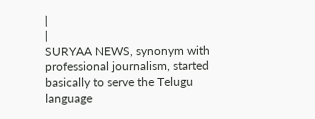|
|
SURYAA NEWS, synonym with professional journalism, started basically to serve the Telugu language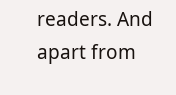readers. And apart from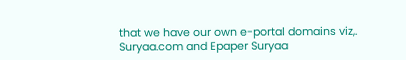that we have our own e-portal domains viz,. Suryaa.com and Epaper Suryaa